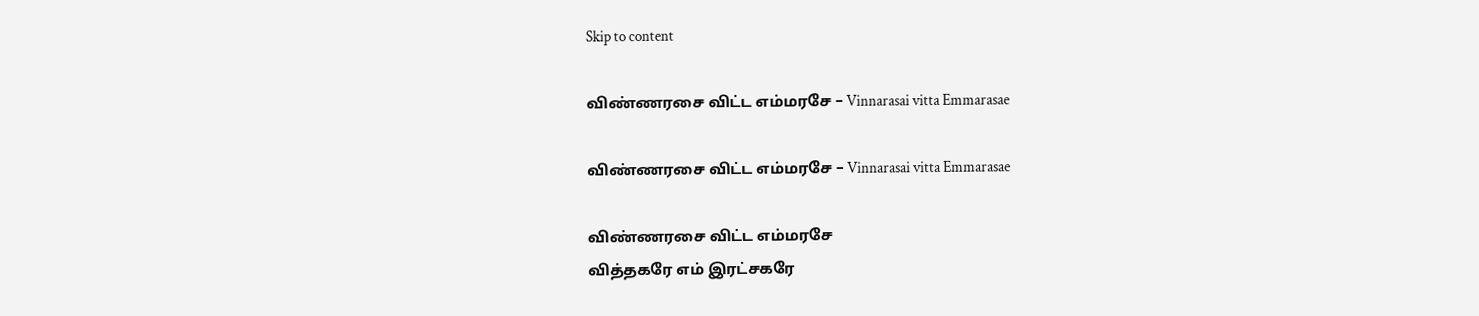Skip to content

விண்ணரசை விட்ட எம்மரசே – Vinnarasai vitta Emmarasae

விண்ணரசை விட்ட எம்மரசே – Vinnarasai vitta Emmarasae

விண்ணரசை விட்ட எம்மரசே
வித்தகரே எம் இரட்சகரே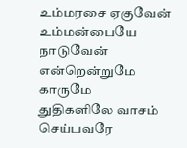உம்மரசை ஏகுவேன்
உம்மன்பையே நாடுவேன்
என்றென்றுமே காருமே
துதிகளிலே வாசம் செய்பவரே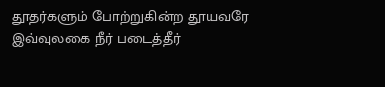தூதர்களும் போற்றுகின்ற தூயவரே
இவ்வுலகை நீர் படைத்தீர்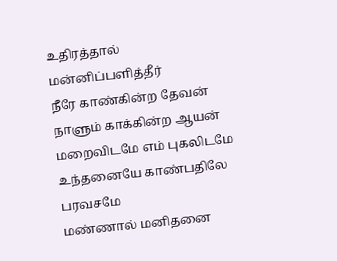உதிரத்தால் மன்னிப்பளித்தீர்
நீரே காண்கின்ற தேவன்
நாளும் காக்கின்ற ஆயன்
மறைவிடமே எம் புகலிடமே
உந்தனையே காண்பதிலே பரவசமே
மண்ணால் மனிதனை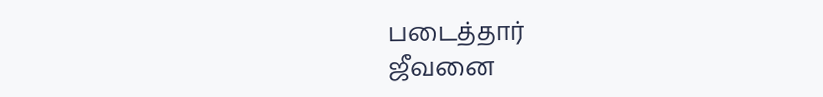படைத்தார்
ஜீவனை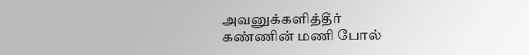அவனுக்களித்தீர்
கண்ணின் மணி போல்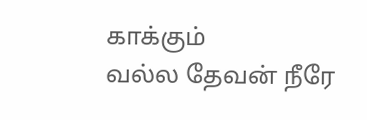காக்கும்
வல்ல தேவன் நீரே